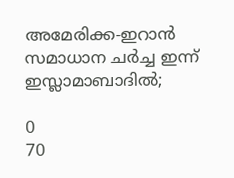അമേരിക്ക-ഇറാന്‍ സമാധാന ചര്‍ച്ച ഇന്ന് ഇസ്ലാമാബാദില്‍;

0
70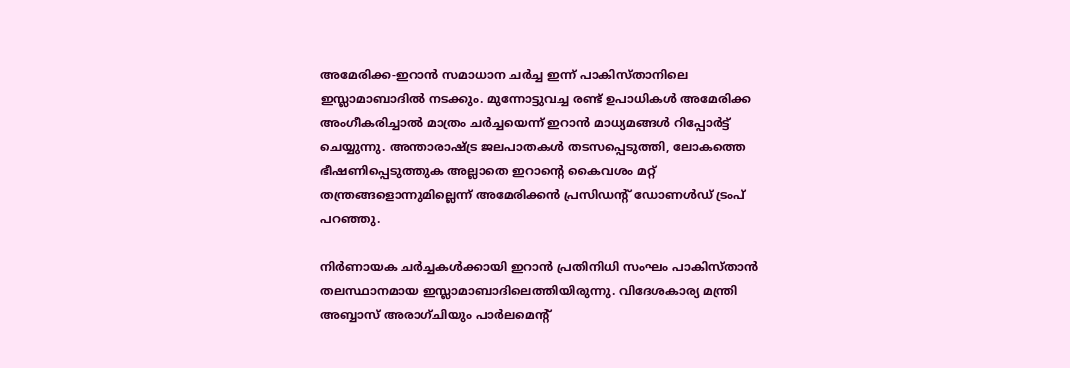അമേരിക്ക-ഇറാന്‍ സമാധാന ചര്‍ച്ച ഇന്ന് പാകിസ്താനിലെ ഇസ്ലാമാബാദില്‍ നടക്കും. മുന്നോട്ടുവച്ച രണ്ട് ഉപാധികള്‍ അമേരിക്ക അംഗീകരിച്ചാല്‍ മാത്രം ചര്‍ച്ചയെന്ന് ഇറാന്‍ മാധ്യമങ്ങള്‍ റിപ്പോര്‍ട്ട് ചെയ്യുന്നു. അന്താരാഷ്ട്ര ജലപാതകള്‍ തടസപ്പെടുത്തി, ലോകത്തെ ഭീഷണിപ്പെടുത്തുക അല്ലാതെ ഇറാന്റെ കൈവശം മറ്റ് തന്ത്രങ്ങളൊന്നുമില്ലെന്ന് അമേരിക്കന്‍ പ്രസിഡന്റ് ഡോണള്‍ഡ് ട്രംപ് പറഞ്ഞു.

നിര്‍ണായക ചര്‍ച്ചകള്‍ക്കായി ഇറാന്‍ പ്രതിനിധി സംഘം പാകിസ്താന്‍ തലസ്ഥാനമായ ഇസ്ലാമാബാദിലെത്തിയിരുന്നു. വിദേശകാര്യ മന്ത്രി അബ്ബാസ് അരാഗ്ചിയും പാര്‍ലമെന്റ്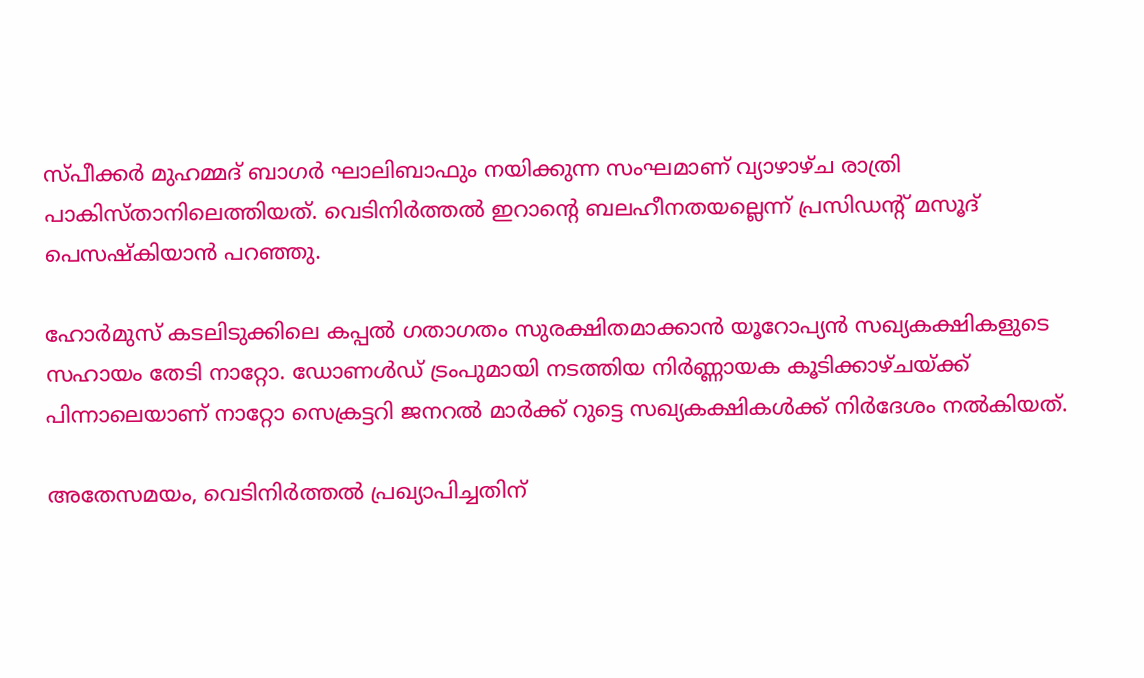സ്പീക്കര്‍ മുഹമ്മദ് ബാഗര്‍ ഘാലിബാഫും നയിക്കുന്ന സംഘമാണ് വ്യാഴാഴ്ച രാത്രി പാകിസ്താനിലെത്തിയത്. വെടിനിര്‍ത്തല്‍ ഇറാന്റെ ബലഹീനതയല്ലെന്ന് പ്രസിഡന്റ് മസൂദ് പെസഷ്‌കിയാന്‍ പറഞ്ഞു.

ഹോര്‍മുസ് കടലിടുക്കിലെ കപ്പല്‍ ഗതാഗതം സുരക്ഷിതമാക്കാന്‍ യൂറോപ്യന്‍ സഖ്യകക്ഷികളുടെ സഹായം തേടി നാറ്റോ. ഡോണള്‍ഡ് ട്രംപുമായി നടത്തിയ നിര്‍ണ്ണായക കൂടിക്കാഴ്ചയ്ക്ക് പിന്നാലെയാണ് നാറ്റോ സെക്രട്ടറി ജനറല്‍ മാര്‍ക്ക് റുട്ടെ സഖ്യകക്ഷികള്‍ക്ക് നിര്‍ദേശം നല്‍കിയത്.

അതേസമയം, വെടിനിര്‍ത്തല്‍ പ്രഖ്യാപിച്ചതിന്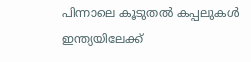പിന്നാലെ കൂടുതല്‍ കപ്പലുകള്‍ ഇന്ത്യയിലേക്ക്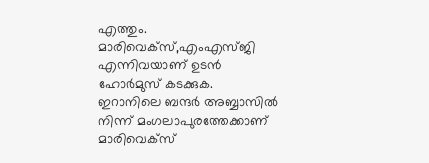എത്തും. മാരിവെക്‌സ്,എംഎസ്ജി എന്നിവയാണ് ഉടന്‍ ഹോര്‍മുസ് കടക്കുക. ഇറാനിലെ ബന്ദര്‍ അബ്ബാസില്‍ നിന്ന് മംഗലാപുരത്തേക്കാണ് മാരിവെക്‌സ്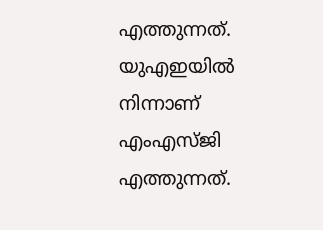എത്തുന്നത്. യുഎഇയില്‍ നിന്നാണ് എംഎസ്ജി എത്തുന്നത്.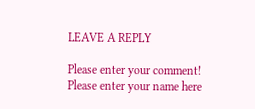LEAVE A REPLY

Please enter your comment!
Please enter your name here